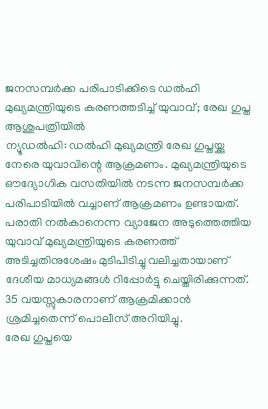ജനസമ്പർക്ക പരിപാടിക്കിടെ ഡൽഹി മുഖ്യമന്ത്രിയുടെ കരണത്തടിച്ച് യുവാവ്; രേഖ ഗുപ്ത ആശുപത്രിയിൽ
ന്യൂഡൽഹി: ഡൽഹി മുഖ്യമന്ത്രി രേഖ ഗുപ്തയ്ക്കു നേരെ യുവാവിന്റെ ആക്രമണം. മുഖ്യമന്ത്രിയുടെ ഔദ്യോഗിക വസതിയിൽ നടന്ന ജനസമ്പർക്ക പരിപാടിയിൽ വച്ചാണ് ആക്രമണം ഉണ്ടായത്.
പരാതി നൽകാനെന്ന വ്യാജേന അടുത്തെത്തിയ യുവാവ് മുഖ്യമന്ത്രിയുടെ കരണത്ത് അടിച്ചതിനുശേഷം മുടിപിടിച്ചു വലിച്ചതായാണ് ദേശീയ മാധ്യമങ്ങൾ റിപ്പോർട്ടു ചെയ്തിരിക്കുന്നത്. 35 വയസ്സുകാരനാണ് ആക്രമിക്കാൻ ശ്രമിച്ചതെന്ന് പൊലീസ് അറിയിച്ചു.
രേഖ ഗുപ്തയെ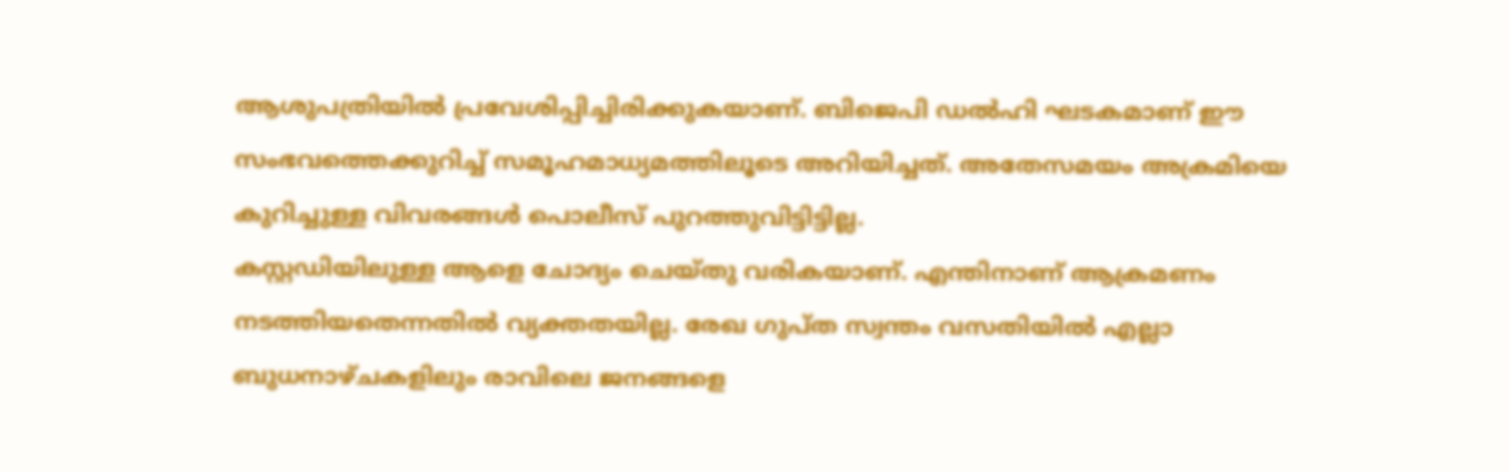ആശുപത്രിയിൽ പ്രവേശിപ്പിച്ചിരിക്കുകയാണ്. ബിജെപി ഡൽഹി ഘടകമാണ് ഈ സംഭവത്തെക്കുറിച്ച് സമൂഹമാധ്യമത്തിലൂടെ അറിയിച്ചത്. അതേസമയം അക്രമിയെ കുറിച്ചുള്ള വിവരങ്ങൾ പൊലീസ് പുറത്തുവിട്ടിട്ടില്ല.
കസ്റ്റഡിയിലുള്ള ആളെ ചോദ്യം ചെയ്തു വരികയാണ്. എന്തിനാണ് ആക്രമണം നടത്തിയതെന്നതിൽ വ്യക്തതയില്ല. രേഖ ഗുപ്ത സ്വന്തം വസതിയിൽ എല്ലാ ബുധനാഴ്ചകളിലും രാവിലെ ജനങ്ങളെ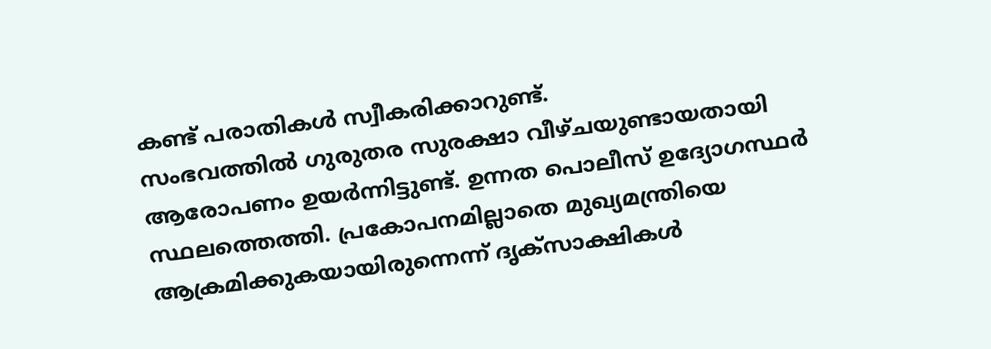കണ്ട് പരാതികൾ സ്വീകരിക്കാറുണ്ട്.
സംഭവത്തിൽ ഗുരുതര സുരക്ഷാ വീഴ്ചയുണ്ടായതായി ആരോപണം ഉയർന്നിട്ടുണ്ട്. ഉന്നത പൊലീസ് ഉദ്യോഗസ്ഥർ സ്ഥലത്തെത്തി. പ്രകോപനമില്ലാതെ മുഖ്യമന്ത്രിയെ ആക്രമിക്കുകയായിരുന്നെന്ന് ദൃക്സാക്ഷികൾ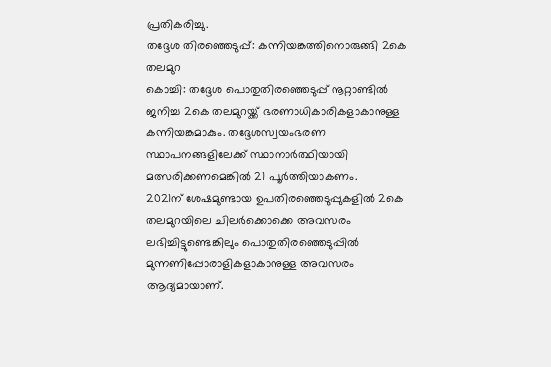പ്രതികരിച്ചു.
തദ്ദേശ തിരഞ്ഞെടുപ്പ്: കന്നിയങ്കത്തിനൊരുങ്ങി 2കെ തലമുറ
കൊച്ചി: തദ്ദേശ പൊതുതിരഞ്ഞെടുപ്പ് നൂറ്റാണ്ടിൽ ജനിച്ച 2കെ തലമുറയ്ക്ക് ഭരണാധികാരികളാകാനുള്ള കന്നിയങ്കമാകും. തദ്ദേശസ്വയംഭരണ സ്ഥാപനങ്ങളിലേക്ക് സ്ഥാനാർത്ഥിയായി മത്സരിക്കണമെങ്കിൽ 21 പൂർത്തിയാകണം.
2021ന് ശേഷമുണ്ടായ ഉപതിരഞ്ഞെടുപ്പുകളിൽ 2കെ തലമുറയിലെ ചിലർക്കൊക്കെ അവസരം ലഭിച്ചിട്ടുണ്ടെങ്കിലും പൊതുതിരഞ്ഞെടുപ്പിൽ മുന്നണിപ്പോരാളികളാകാനുള്ള അവസരം ആദ്യമായാണ്.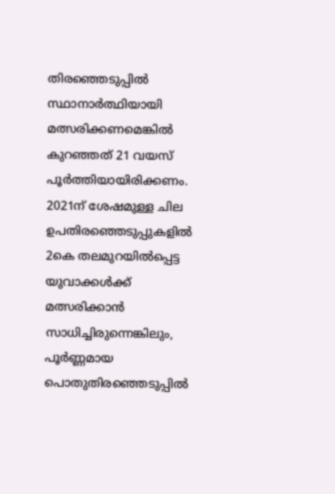തിരഞ്ഞെടുപ്പിൽ സ്ഥാനാർത്ഥിയായി മത്സരിക്കണമെങ്കിൽ കുറഞ്ഞത് 21 വയസ് പൂർത്തിയായിരിക്കണം. 2021ന് ശേഷമുള്ള ചില ഉപതിരഞ്ഞെടുപ്പുകളിൽ 2കെ തലമുറയിൽപ്പെട്ട യുവാക്കൾക്ക് മത്സരിക്കാൻ സാധിച്ചിരുന്നെങ്കിലും, പൂർണ്ണമായ പൊതുതിരഞ്ഞെടുപ്പിൽ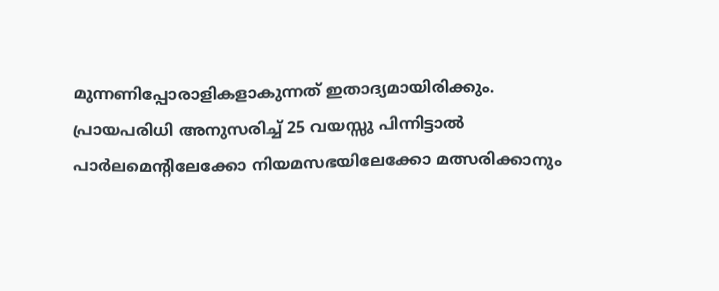മുന്നണിപ്പോരാളികളാകുന്നത് ഇതാദ്യമായിരിക്കും.
പ്രായപരിധി അനുസരിച്ച് 25 വയസ്സു പിന്നിട്ടാൽ പാർലമെന്റിലേക്കോ നിയമസഭയിലേക്കോ മത്സരിക്കാനും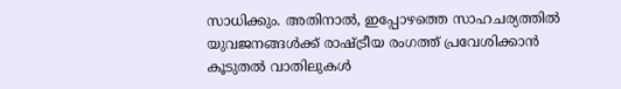സാധിക്കും. അതിനാൽ, ഇപ്പോഴത്തെ സാഹചര്യത്തിൽ യുവജനങ്ങൾക്ക് രാഷ്ട്രീയ രംഗത്ത് പ്രവേശിക്കാൻ കൂടുതൽ വാതിലുകൾ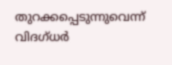തുറക്കപ്പെടുന്നുവെന്ന് വിദഗ്ധർ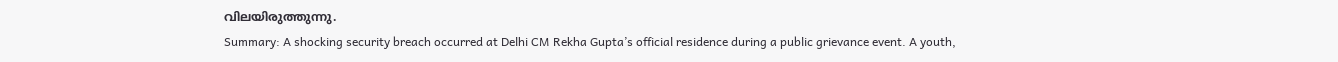വിലയിരുത്തുന്നു.
Summary: A shocking security breach occurred at Delhi CM Rekha Gupta’s official residence during a public grievance event. A youth,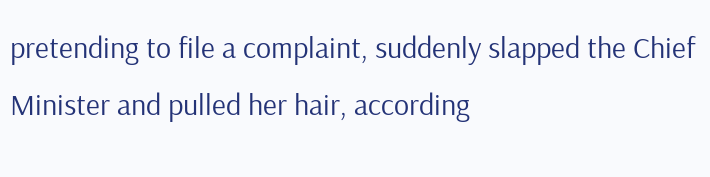pretending to file a complaint, suddenly slapped the Chief Minister and pulled her hair, according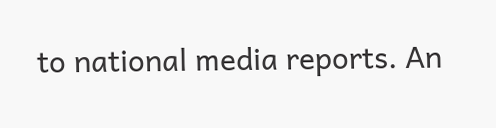to national media reports. An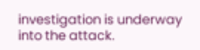investigation is underway into the attack.